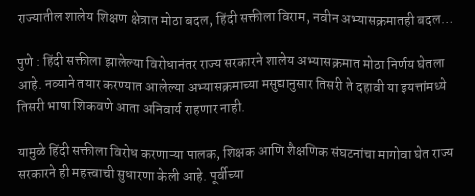राज्यातील शालेय शिक्षण क्षेत्रात मोठा बदल, हिंदी सक्तीला विराम, नवीन अभ्यासक्रमातही बदल…

पुणे : हिंदी सक्तीला झालेल्या विरोधानंतर राज्य सरकारने शालेय अभ्यासक्रमात मोठा निर्णय घेतला आहे. नव्याने तयार करण्यात आलेल्या अभ्यासक्रमाच्या मसुद्यानुसार तिसरी ते दहावी या इयत्तांमध्ये तिसरी भाषा शिकवणे आता अनिवार्य राहणार नाही.

यामुळे हिंदी सक्तीला विरोध करणाऱ्या पालक, शिक्षक आणि शैक्षणिक संघटनांचा मागोवा घेत राज्य सरकारने ही महत्त्वाची सुधारणा केली आहे. पूर्वीच्या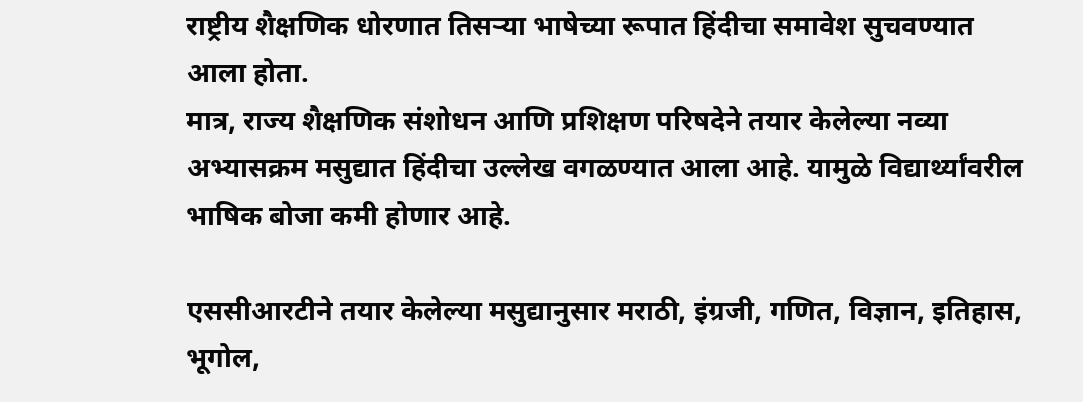राष्ट्रीय शैक्षणिक धोरणात तिसऱ्या भाषेच्या रूपात हिंदीचा समावेश सुचवण्यात आला होता.
मात्र, राज्य शैक्षणिक संशोधन आणि प्रशिक्षण परिषदेने तयार केलेल्या नव्या अभ्यासक्रम मसुद्यात हिंदीचा उल्लेख वगळण्यात आला आहे. यामुळे विद्यार्थ्यांवरील भाषिक बोजा कमी होणार आहे.

एससीआरटीने तयार केलेल्या मसुद्यानुसार मराठी, इंग्रजी, गणित, विज्ञान, इतिहास, भूगोल,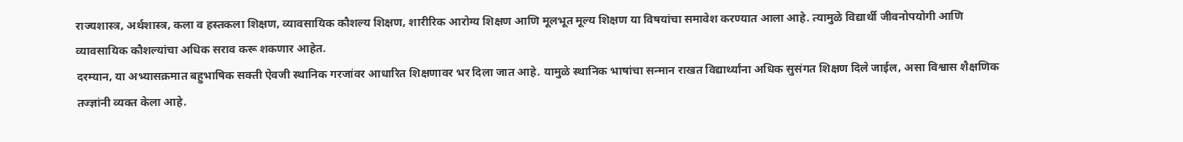राज्यशास्त्र, अर्थशास्त्र, कला व हस्तकला शिक्षण, व्यावसायिक कौशल्य शिक्षण, शारीरिक आरोग्य शिक्षण आणि मूलभूत मूल्य शिक्षण या विषयांचा समावेश करण्यात आला आहे. त्यामुळे विद्यार्थी जीवनोपयोगी आणि व्यावसायिक कौशल्यांचा अधिक सराव करू शकणार आहेत.
दरम्यान, या अभ्यासक्रमात बहुभाषिक सक्ती ऐवजी स्थानिक गरजांवर आधारित शिक्षणावर भर दिला जात आहे. यामुळे स्थानिक भाषांचा सन्मान राखत विद्यार्थ्यांना अधिक सुसंगत शिक्षण दिले जाईल, असा विश्वास शैक्षणिक तज्ज्ञांनी व्यक्त केला आहे.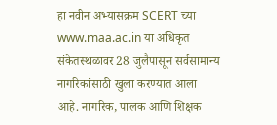हा नवीन अभ्यासक्रम SCERT च्या www.maa.ac.in या अधिकृत संकेतस्थळावर 28 जुलैपासून सर्वसामान्य नागरिकांसाठी खुला करण्यात आला आहे. नागरिक, पालक आणि शिक्षक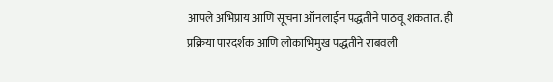आपले अभिप्राय आणि सूचना ऑनलाईन पद्धतीने पाठवू शकतात. ही प्रक्रिया पारदर्शक आणि लोकाभिमुख पद्धतीने राबवली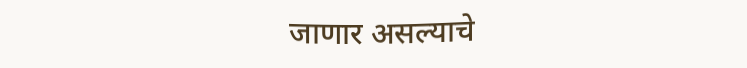जाणार असल्याचे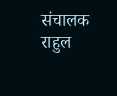संचालक राहुल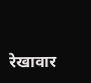रेखावार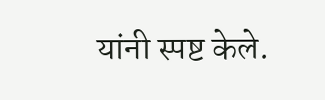यांनी स्पष्ट केले.